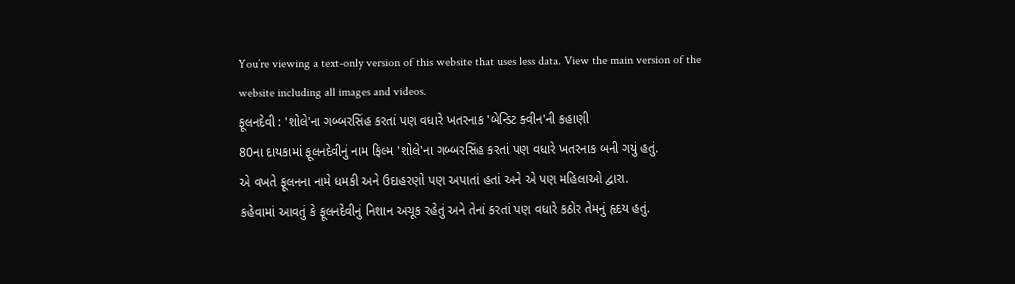You’re viewing a text-only version of this website that uses less data. View the main version of the website including all images and videos.
ફૂલનદેવી : 'શોલે'ના ગબ્બરસિંહ કરતાં પણ વધારે ખતરનાક 'બેન્ડિટ ક્વીન'ની કહાણી
80ના દાયકામાં ફૂલનદેવીનું નામ ફિલ્મ 'શોલે'ના ગબ્બરસિંહ કરતાં પણ વધારે ખતરનાક બની ગયું હતું.
એ વખતે ફૂલનના નામે ધમકી અને ઉદાહરણો પણ અપાતાં હતાં અને એ પણ મહિલાઓ દ્વારા.
કહેવામાં આવતું કે ફૂલનદેવીનું નિશાન અચૂક રહેતું અને તેનાં કરતાં પણ વધારે કઠોર તેમનું હૃદય હતું.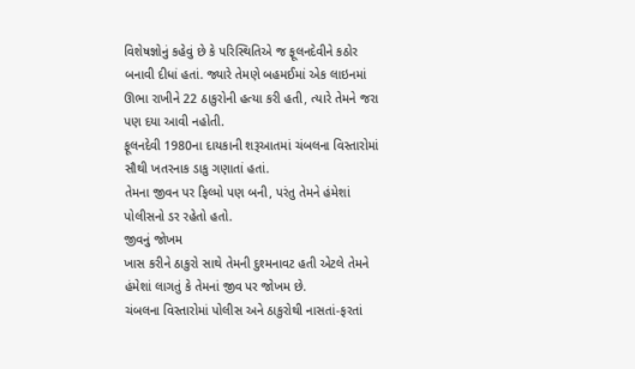વિશેષજ્ઞોનું કહેવું છે કે પરિસ્થિતિએ જ ફૂલનદેવીને કઠોર બનાવી દીધાં હતાં. જ્યારે તેમણે બહમઈમાં એક લાઇનમાં ઊભા રાખીને 22 ઠાકુરોની હત્યા કરી હતી, ત્યારે તેમને જરા પણ દયા આવી નહોતી.
ફૂલનદેવી 1980ના દાયકાની શરૂઆતમાં ચંબલના વિસ્તારોમાં સૌથી ખતરનાક ડાકુ ગણાતાં હતાં.
તેમના જીવન પર ફિલ્મો પણ બની, પરંતુ તેમને હંમેશાં પોલીસનો ડર રહેતો હતો.
જીવનું જોખમ
ખાસ કરીને ઠાકુરો સાથે તેમની દુશ્મનાવટ હતી એટલે તેમને હંમેશાં લાગતું કે તેમનાં જીવ પર જોખમ છે.
ચંબલના વિસ્તારોમાં પોલીસ અને ઠાકુરોથી નાસતાં-ફરતાં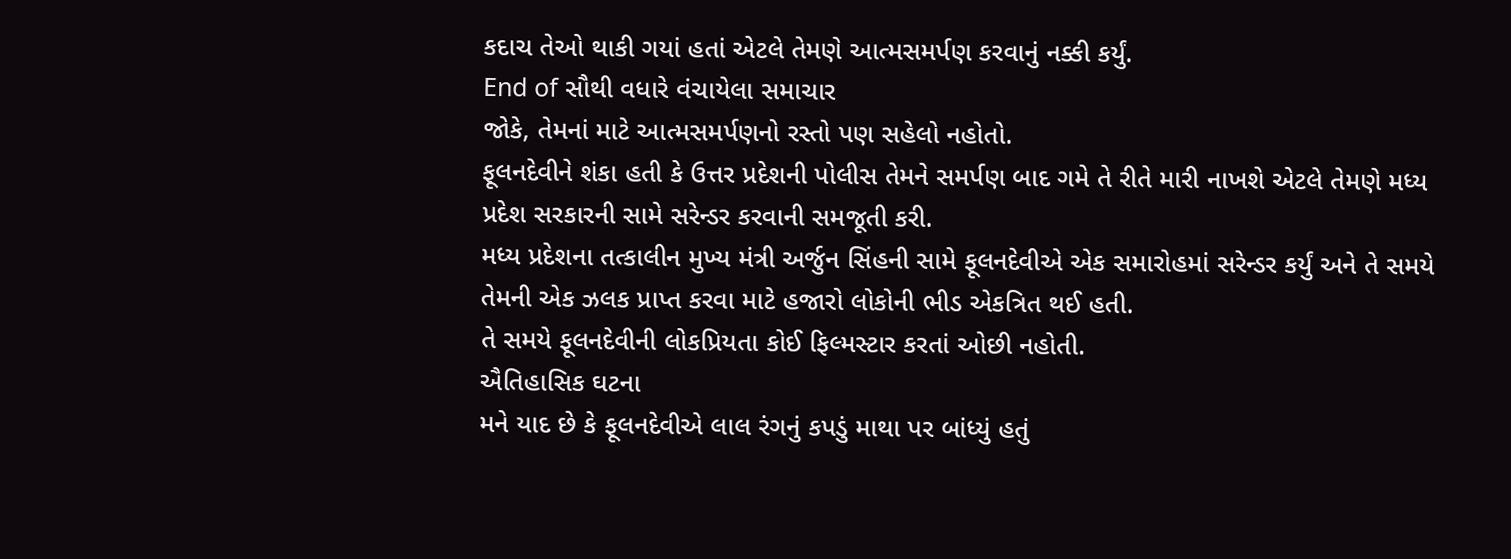કદાચ તેઓ થાકી ગયાં હતાં એટલે તેમણે આત્મસમર્પણ કરવાનું નક્કી કર્યું.
End of સૌથી વધારે વંચાયેલા સમાચાર
જોકે, તેમનાં માટે આત્મસમર્પણનો રસ્તો પણ સહેલો નહોતો.
ફૂલનદેવીને શંકા હતી કે ઉત્તર પ્રદેશની પોલીસ તેમને સમર્પણ બાદ ગમે તે રીતે મારી નાખશે એટલે તેમણે મધ્ય પ્રદેશ સરકારની સામે સરેન્ડર કરવાની સમજૂતી કરી.
મધ્ય પ્રદેશના તત્કાલીન મુખ્ય મંત્રી અર્જુન સિંહની સામે ફૂલનદેવીએ એક સમારોહમાં સરેન્ડર કર્યું અને તે સમયે તેમની એક ઝલક પ્રાપ્ત કરવા માટે હજારો લોકોની ભીડ એકત્રિત થઈ હતી.
તે સમયે ફૂલનદેવીની લોકપ્રિયતા કોઈ ફિલ્મસ્ટાર કરતાં ઓછી નહોતી.
ઐતિહાસિક ઘટના
મને યાદ છે કે ફૂલનદેવીએ લાલ રંગનું કપડું માથા પર બાંધ્યું હતું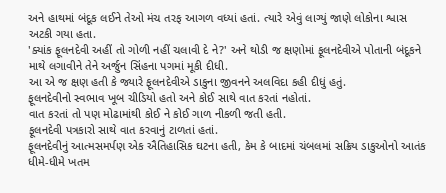અને હાથમાં બંદૂક લઈને તેઓ મંચ તરફ આગળ વધ્યાં હતાં. ત્યારે એવું લાગ્યું જાણે લોકોના શ્વાસ અટકી ગયા હતા.
'ક્યાંક ફૂલનદેવી અહીં તો ગોળી નહીં ચલાવી દે ને?' અને થોડી જ ક્ષણોમાં ફૂલનદેવીએ પોતાની બંદૂકને માથે લગાવીને તેને અર્જુન સિંહના પગમાં મૂકી દીધી.
આ એ જ ક્ષણ હતી કે જ્યારે ફૂલનદેવીએ ડાકુના જીવનને અલવિદા કહી દીધું હતું.
ફૂલનદેવીનો સ્વભાવ ખૂબ ચીડિયો હતો અને કોઈ સાથે વાત કરતાં નહોતાં.
વાત કરતાં તો પણ મોઢામાંથી કોઈ ને કોઈ ગાળ નીકળી જતી હતી.
ફૂલનદેવી પત્રકારો સાથે વાત કરવાનું ટાળતાં હતાં.
ફૂલનદેવીનું આત્મસમર્પણ એક ઐતિહાસિક ઘટના હતી, કેમ કે બાદમાં ચંબલમાં સક્રિય ડાકુઓનો આતંક ધીમે-ધીમે ખતમ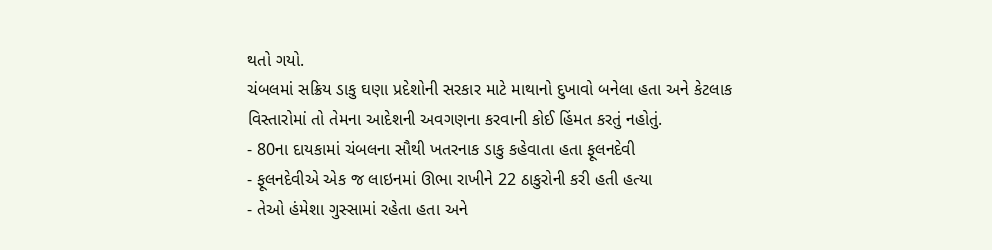થતો ગયો.
ચંબલમાં સક્રિય ડાકુ ઘણા પ્રદેશોની સરકાર માટે માથાનો દુખાવો બનેલા હતા અને કેટલાક વિસ્તારોમાં તો તેમના આદેશની અવગણના કરવાની કોઈ હિંમત કરતું નહોતું.
- 80ના દાયકામાં ચંબલના સૌથી ખતરનાક ડાકુ કહેવાતા હતા ફૂલનદેવી
- ફૂલનદેવીએ એક જ લાઇનમાં ઊભા રાખીને 22 ઠાકુરોની કરી હતી હત્યા
- તેઓ હંમેશા ગુસ્સામાં રહેતા હતા અને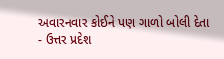અવારનવાર કોઈને પણ ગાળો બોલી દેતા
- ઉત્તર પ્રદેશ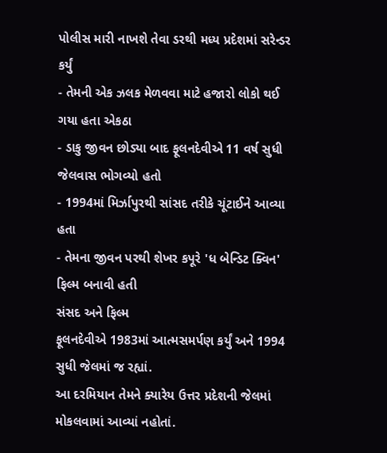પોલીસ મારી નાખશે તેવા ડરથી મધ્ય પ્રદેશમાં સરેન્ડર કર્યું
- તેમની એક ઝલક મેળવવા માટે હજારો લોકો થઈ ગયા હતા એકઠા
- ડાકુ જીવન છોડ્યા બાદ ફૂલનદેવીએ 11 વર્ષ સુધી જેલવાસ ભોગવ્યો હતો
- 1994માં મિર્ઝાપુરથી સાંસદ તરીકે ચૂંટાઈને આવ્યા હતા
- તેમના જીવન પરથી શેખર કપૂરે 'ધ બેન્ડિટ ક્વિન' ફિલ્મ બનાવી હતી
સંસદ અને ફિલ્મ
ફૂલનદેવીએ 1983માં આત્મસમર્પણ કર્યું અને 1994 સુધી જેલમાં જ રહ્યાં.
આ દરમિયાન તેમને ક્યારેય ઉત્તર પ્રદેશની જેલમાં મોકલવામાં આવ્યાં નહોતાં.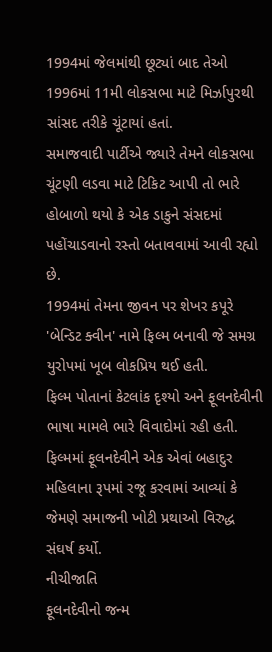1994માં જેલમાંથી છૂટ્યાં બાદ તેઓ 1996માં 11મી લોકસભા માટે મિર્ઝાપુરથી સાંસદ તરીકે ચૂંટાયાં હતાં.
સમાજવાદી પાર્ટીએ જ્યારે તેમને લોકસભા ચૂંટણી લડવા માટે ટિકિટ આપી તો ભારે હોબાળો થયો કે એક ડાકુને સંસદમાં પહોંચાડવાનો રસ્તો બતાવવામાં આવી રહ્યો છે.
1994માં તેમના જીવન પર શેખર કપૂરે 'બેન્ડિટ ક્વીન' નામે ફિલ્મ બનાવી જે સમગ્ર યુરોપમાં ખૂબ લોકપ્રિય થઈ હતી.
ફિલ્મ પોતાનાં કેટલાંક દૃશ્યો અને ફૂલનદેવીની ભાષા મામલે ભારે વિવાદોમાં રહી હતી.
ફિલ્મમાં ફૂલનદેવીને એક એવાં બહાદુર મહિલાના રૂપમાં રજૂ કરવામાં આવ્યાં કે જેમણે સમાજની ખોટી પ્રથાઓ વિરુદ્ધ સંઘર્ષ કર્યો.
નીચીજાતિ
ફૂલનદેવીનો જન્મ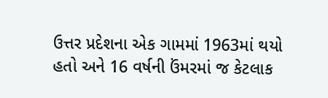ઉત્તર પ્રદેશના એક ગામમાં 1963માં થયો હતો અને 16 વર્ષની ઉંમરમાં જ કેટલાક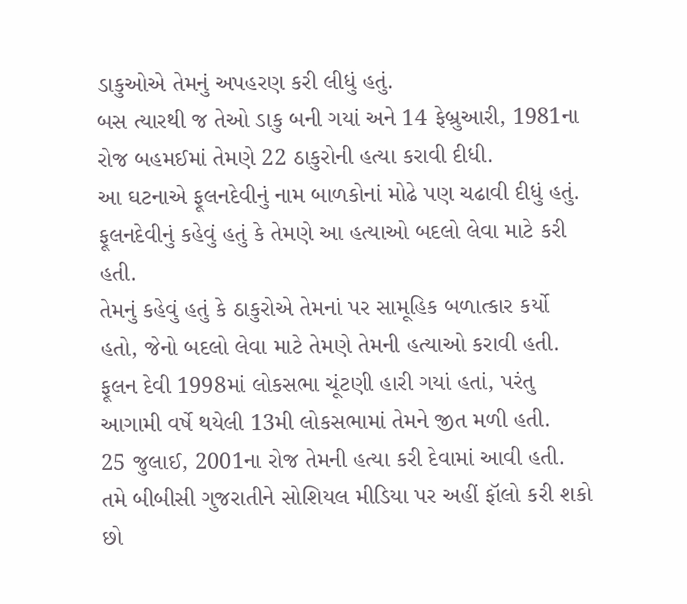ડાકુઓએ તેમનું અપહરણ કરી લીધું હતું.
બસ ત્યારથી જ તેઓ ડાકુ બની ગયાં અને 14 ફેબ્રુઆરી, 1981ના રોજ બહમઈમાં તેમણે 22 ઠાકુરોની હત્યા કરાવી દીધી.
આ ઘટનાએ ફૂલનદેવીનું નામ બાળકોનાં મોઢે પણ ચઢાવી દીધું હતું.
ફૂલનદેવીનું કહેવું હતું કે તેમણે આ હત્યાઓ બદલો લેવા માટે કરી હતી.
તેમનું કહેવું હતું કે ઠાકુરોએ તેમનાં પર સામૂહિક બળાત્કાર કર્યો હતો, જેનો બદલો લેવા માટે તેમણે તેમની હત્યાઓ કરાવી હતી.
ફૂલન દેવી 1998માં લોકસભા ચૂંટણી હારી ગયાં હતાં, પરંતુ આગામી વર્ષે થયેલી 13મી લોકસભામાં તેમને જીત મળી હતી.
25 જુલાઈ, 2001ના રોજ તેમની હત્યા કરી દેવામાં આવી હતી.
તમે બીબીસી ગુજરાતીને સોશિયલ મીડિયા પર અહીં ફૉલો કરી શકો છો